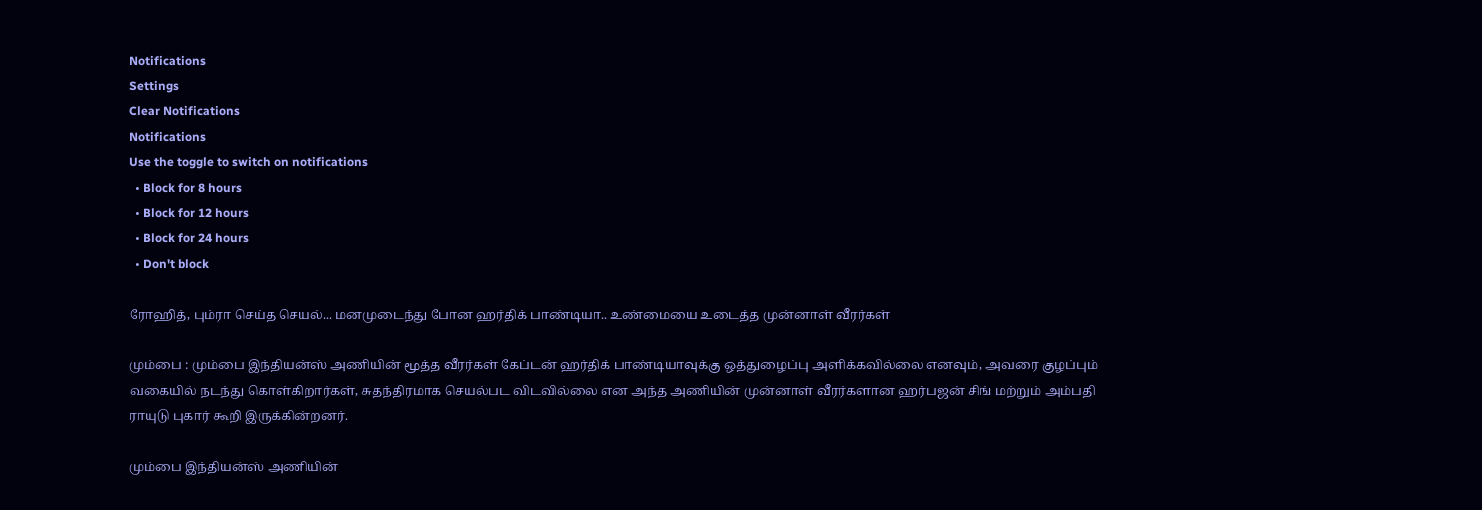Notifications
Settings
Clear Notifications
Notifications
Use the toggle to switch on notifications
  • Block for 8 hours
  • Block for 12 hours
  • Block for 24 hours
  • Don't block

ரோஹித், பும்ரா செய்த செயல்... மனமுடைந்து போன ஹர்திக் பாண்டியா.. உண்மையை உடைத்த முன்னாள் வீரர்கள்

மும்பை : மும்பை இந்தியன்ஸ் அணியின் மூத்த வீரர்கள் கேப்டன் ஹர்திக் பாண்டியாவுக்கு ஒத்துழைப்பு அளிக்கவில்லை எனவும், அவரை குழப்பும் வகையில் நடந்து கொள்கிறார்கள், சுதந்திரமாக செயல்பட விடவில்லை என அந்த அணியின் முன்னாள் வீரர்களான ஹர்பஜன் சிங் மற்றும் அம்பதி ராயுடு புகார் கூறி இருக்கின்றனர்.

மும்பை இந்தியன்ஸ் அணியின்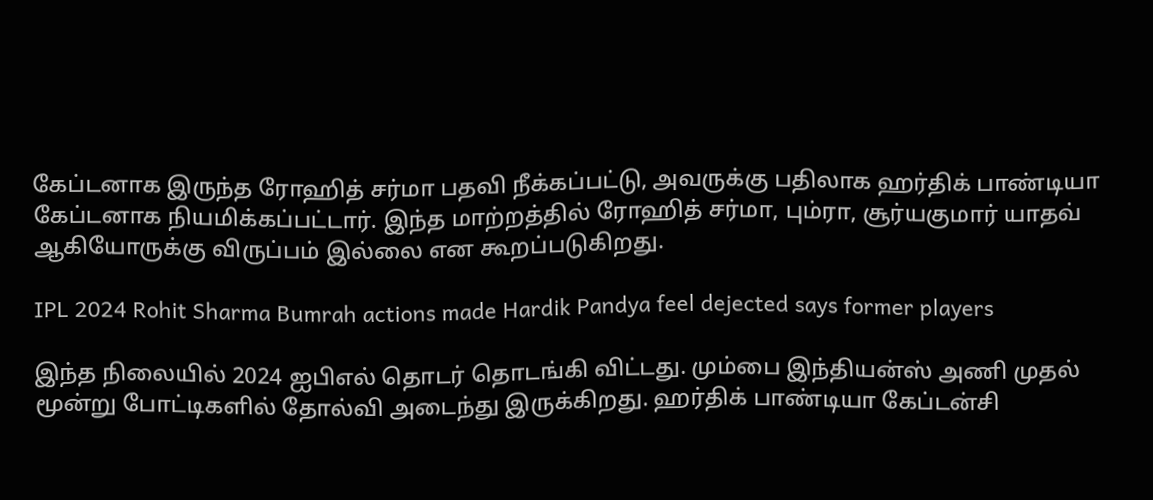கேப்டனாக இருந்த ரோஹித் சர்மா பதவி நீக்கப்பட்டு, அவருக்கு பதிலாக ஹர்திக் பாண்டியா கேப்டனாக நியமிக்கப்பட்டார். இந்த மாற்றத்தில் ரோஹித் சர்மா, பும்ரா, சூர்யகுமார் யாதவ் ஆகியோருக்கு விருப்பம் இல்லை என கூறப்படுகிறது.

IPL 2024 Rohit Sharma Bumrah actions made Hardik Pandya feel dejected says former players

இந்த நிலையில் 2024 ஐபிஎல் தொடர் தொடங்கி விட்டது. மும்பை இந்தியன்ஸ் அணி முதல் மூன்று போட்டிகளில் தோல்வி அடைந்து இருக்கிறது. ஹர்திக் பாண்டியா கேப்டன்சி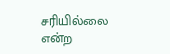சரியில்லை என்ற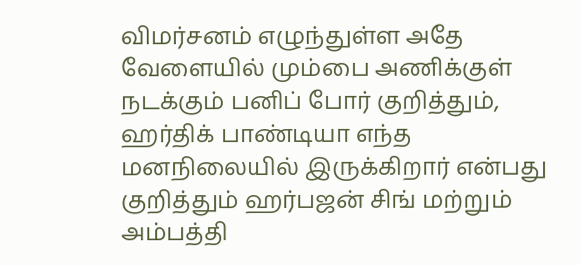விமர்சனம் எழுந்துள்ள அதே வேளையில் மும்பை அணிக்குள் நடக்கும் பனிப் போர் குறித்தும், ஹர்திக் பாண்டியா எந்த மனநிலையில் இருக்கிறார் என்பது குறித்தும் ஹர்பஜன் சிங் மற்றும் அம்பத்தி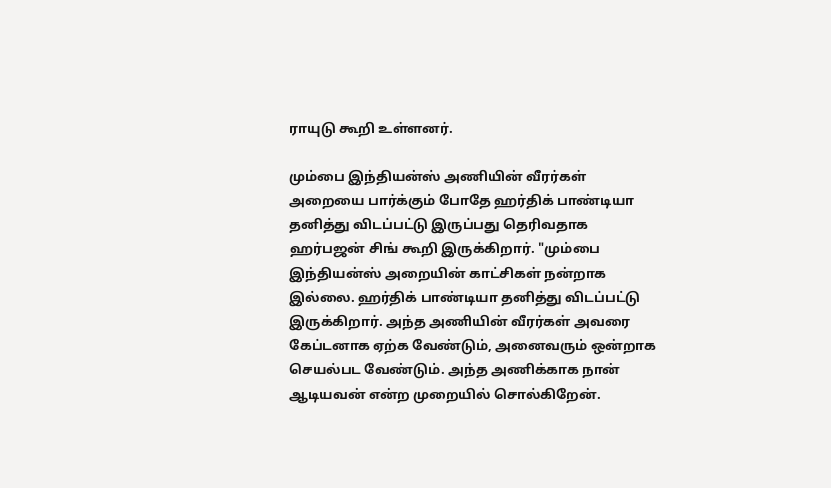ராயுடு கூறி உள்ளனர்.

மும்பை இந்தியன்ஸ் அணியின் வீரர்கள் அறையை பார்க்கும் போதே ஹர்திக் பாண்டியா தனித்து விடப்பட்டு இருப்பது தெரிவதாக ஹர்பஜன் சிங் கூறி இருக்கிறார். "மும்பை இந்தியன்ஸ் அறையின் காட்சிகள் நன்றாக இல்லை. ஹர்திக் பாண்டியா தனித்து விடப்பட்டு இருக்கிறார். அந்த அணியின் வீரர்கள் அவரை கேப்டனாக ஏற்க வேண்டும், அனைவரும் ஒன்றாக செயல்பட வேண்டும். அந்த அணிக்காக நான் ஆடியவன் என்ற முறையில் சொல்கிறேன்.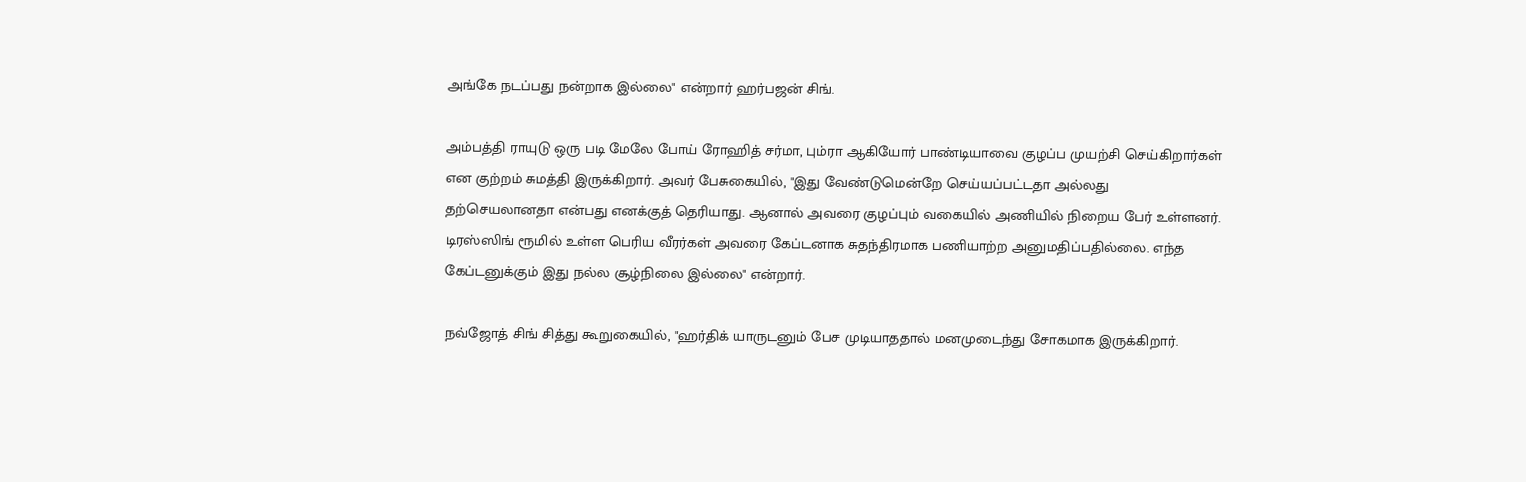அங்கே நடப்பது நன்றாக இல்லை" என்றார் ஹர்பஜன் சிங்.

அம்பத்தி ராயுடு ஒரு படி மேலே போய் ரோஹித் சர்மா, பும்ரா ஆகியோர் பாண்டியாவை குழப்ப முயற்சி செய்கிறார்கள் என குற்றம் சுமத்தி இருக்கிறார். அவர் பேசுகையில், "இது வேண்டுமென்றே செய்யப்பட்டதா அல்லது தற்செயலானதா என்பது எனக்குத் தெரியாது. ஆனால் அவரை குழப்பும் வகையில் அணியில் நிறைய பேர் உள்ளனர். டிரஸ்ஸிங் ரூமில் உள்ள பெரிய வீரர்கள் அவரை கேப்டனாக சுதந்திரமாக பணியாற்ற அனுமதிப்பதில்லை. எந்த கேப்டனுக்கும் இது நல்ல சூழ்நிலை இல்லை" என்றார்.

நவ்ஜோத் சிங் சித்து கூறுகையில், "ஹர்திக் யாருடனும் பேச முடியாததால் மனமுடைந்து சோகமாக இருக்கிறார்.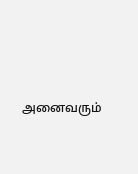அனைவரும்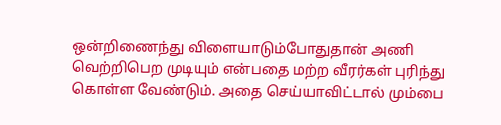ஒன்றிணைந்து விளையாடும்போதுதான் அணி வெற்றிபெற முடியும் என்பதை மற்ற வீரர்கள் புரிந்து கொள்ள வேண்டும். அதை செய்யாவிட்டால் மும்பை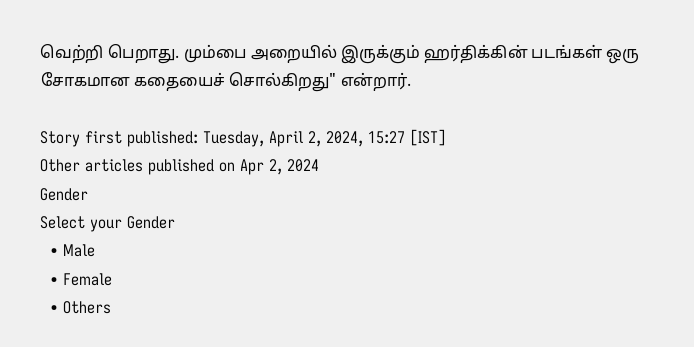வெற்றி பெறாது. மும்பை அறையில் இருக்கும் ஹர்திக்கின் படங்கள் ஒரு சோகமான கதையைச் சொல்கிறது" என்றார்.

Story first published: Tuesday, April 2, 2024, 15:27 [IST]
Other articles published on Apr 2, 2024
Gender
Select your Gender
  • Male
  • Female
  • Others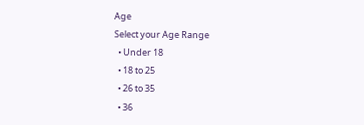Age
Select your Age Range
  • Under 18
  • 18 to 25
  • 26 to 35
  • 36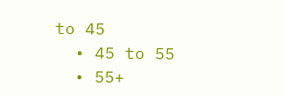to 45
  • 45 to 55
  • 55+